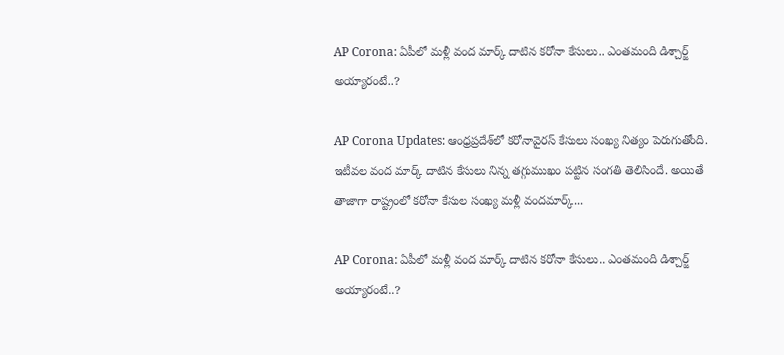AP Corona: ఏపీలో మళ్లీ వంద మార్క్ దాటిన కరోనా కేసులు.. ఎంతమంది డిశ్చార్జ్ అయ్యారంటే..?

AP Corona Updates: ఆంధ్రప్రదేశ్‌లో కరోనావైరస్ కేసులు సంఖ్య నిత్యం పెరుగుతోంది. ఇటీవల వంద మార్క్ దాటిన కేసులు నిన్న తగ్గుముఖం పట్టిన సంగతి తెలిసిందే. అయితే తాజాగా రాష్ట్రంలో కరోనా కేసుల సంఖ్య మళ్లీ వందమార్క్...

AP Corona: ఏపీలో మళ్లీ వంద మార్క్ దాటిన కరోనా కేసులు.. ఎంతమంది డిశ్చార్జ్ అయ్యారంటే..?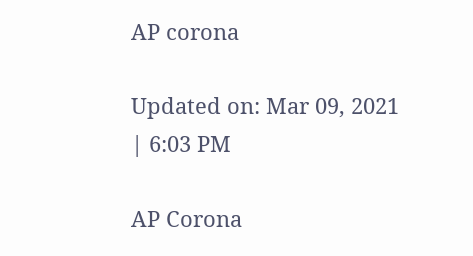AP corona

Updated on: Mar 09, 2021 | 6:03 PM

AP Corona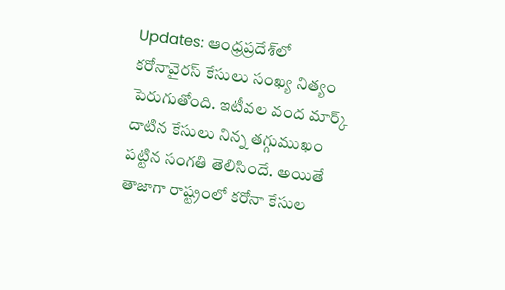Updates: ఆంధ్రప్రదేశ్‌లో కరోనావైరస్ కేసులు సంఖ్య నిత్యం పెరుగుతోంది. ఇటీవల వంద మార్క్ దాటిన కేసులు నిన్న తగ్గుముఖం పట్టిన సంగతి తెలిసిందే. అయితే తాజాగా రాష్ట్రంలో కరోనా కేసుల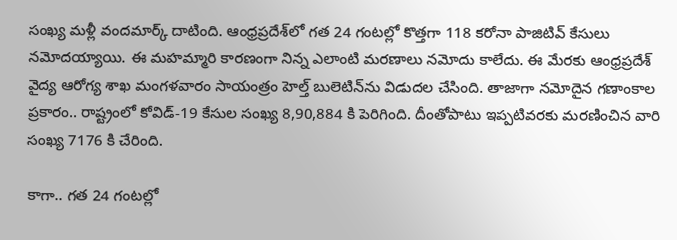సంఖ్య మళ్లీ వందమార్క్ దాటింది. ఆంధ్రప్రదేశ్‌లో గత 24 గంటల్లో కొత్తగా 118 కరోనా పాజిటివ్‌ కేసులు నమోదయ్యాయి. ఈ మహమ్మారి కారణంగా నిన్న ఎలాంటి మరణాలు నమోదు కాలేదు. ఈ మేరకు ఆంధ్రప్రదేశ్ వైద్య ఆరోగ్య శాఖ మంగళవారం సాయంత్రం హెల్త్‌ బులెటిన్‌ను విడుదల చేసింది. తాజాగా నమోదైన గణాంకాల ప్రకారం.. రాష్ట్రంలో కోవిడ్‌-19 కేసుల సంఖ్య 8,90,884 కి పెరిగింది. దీంతోపాటు ఇప్పటివరకు మరణించిన వారి సంఖ్య 7176 కి చేరింది.

కాగా.. గత 24 గంటల్లో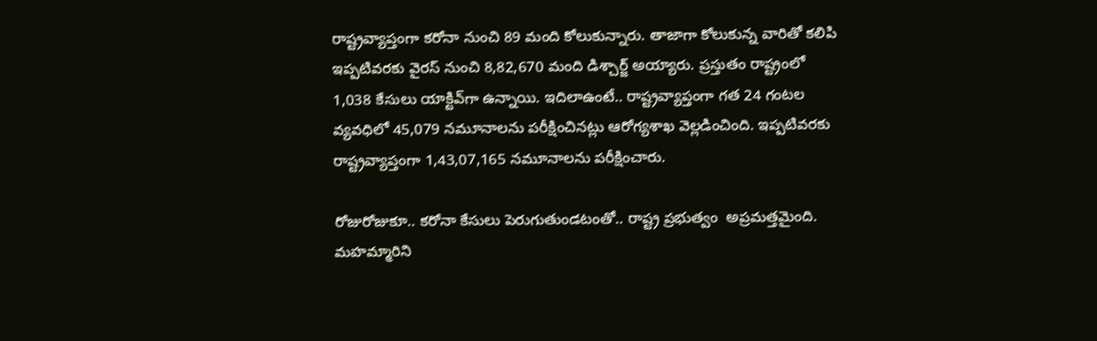రాష్ట్రవ్యాప్తంగా కరోనా నుంచి 89 మంది కోలుకున్నారు. తాజాగా కోలుకున్న వారితో కలిపి ఇప్పటివరకు వైరస్‌ నుంచి 8,82,670 మంది డిశ్చార్జ్ అయ్యారు. ప్రస్తుతం రాష్ట్రంలో 1,038 కేసులు యాక్టివ్‌‌గా ఉన్నాయి. ఇదిలాఉంటే.. రాష్ట్రవ్యాప్తంగా గత 24 గంటల వ్యవధిలో 45,079 నమూనాలను పరీక్షించినట్లు ఆరోగ్యశాఖ వెల్లడించింది. ఇప్పటివరకు రాష్ట్రవ్యాప్తంగా 1,43,07,165 నమూనాలను పరీక్షించారు.

రోజురోజుకూ.. కరోనా కేసులు పెరుగుతుండటంతో.. రాష్ట్ర ప్రభుత్వం  అప్రమత్తమైంది. మహమ్మారిని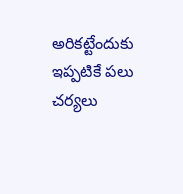అరికట్టేందుకు ఇప్పటికే పలు చర్యలు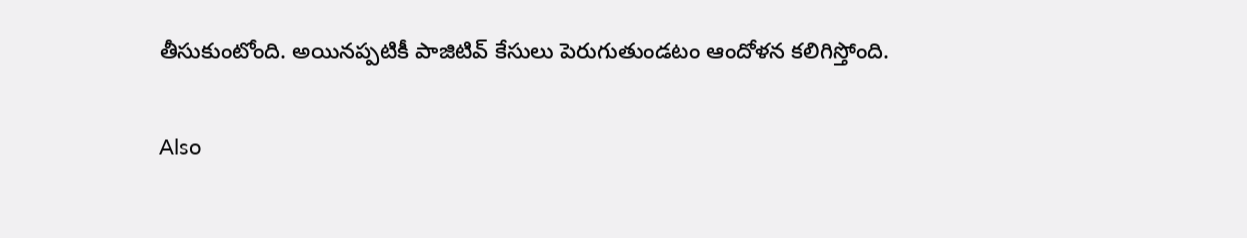తీసుకుంటోంది. అయినప్పటికీ పాజిటివ్ కేసులు పెరుగుతుండటం ఆందోళన కలిగిస్తోంది.

Also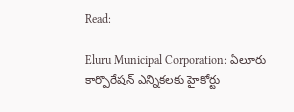Read:

Eluru Municipal Corporation: ఏలూరు కార్పొరేషన్ ఎన్నికలకు హైకోర్టు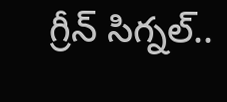గ్రీన్ సిగ్నల్..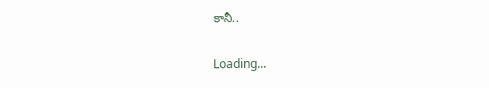కానీ..

Loading...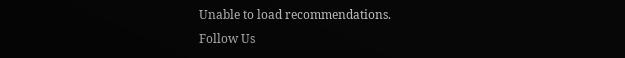Unable to load recommendations.
Follow Us